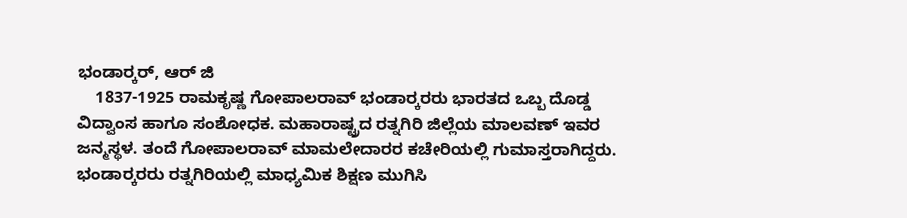ಭಂಡಾರ್‍ಕರ್, ಆರ್ ಜಿ
    1837-1925 ರಾಮಕೃಷ್ಣ ಗೋಪಾಲರಾವ್ ಭಂಡಾರ್‍ಕರರು ಭಾರತದ ಒಬ್ಬ ದೊಡ್ಡ ವಿದ್ವಾಂಸ ಹಾಗೂ ಸಂಶೋಧಕ. ಮಹಾರಾಷ್ಟ್ರದ ರತ್ನಗಿರಿ ಜಿಲ್ಲೆಯ ಮಾಲವಣ್ ಇವರ ಜನ್ಮಸ್ಥಳ. ತಂದೆ ಗೋಪಾಲರಾವ್ ಮಾಮಲೇದಾರರ ಕಚೇರಿಯಲ್ಲಿ ಗುಮಾಸ್ತರಾಗಿದ್ದರು. ಭಂಡಾರ್‍ಕರರು ರತ್ನಗಿರಿಯಲ್ಲಿ ಮಾಧ್ಯಮಿಕ ಶಿಕ್ಷಣ ಮುಗಿಸಿ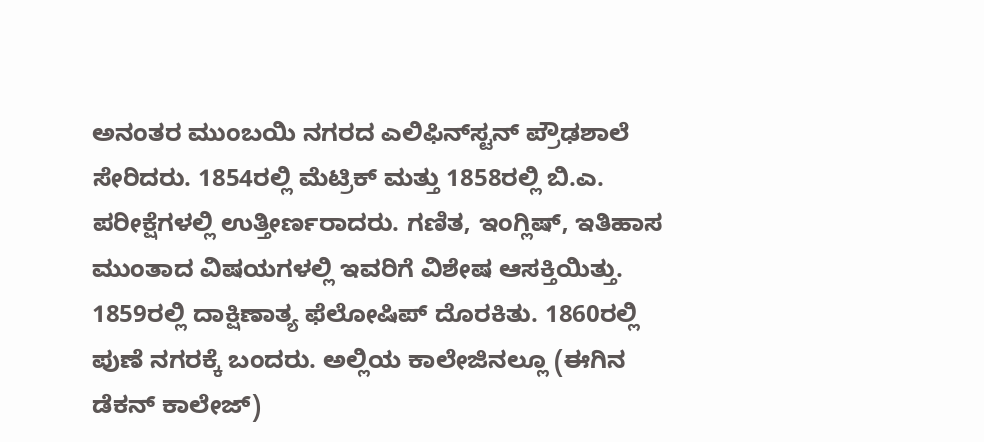ಅನಂತರ ಮುಂಬಯಿ ನಗರದ ಎಲಿಫಿನ್‍ಸ್ಟನ್ ಪ್ರೌಢಶಾಲೆ ಸೇರಿದರು. 1854ರಲ್ಲಿ ಮೆಟ್ರಿಕ್ ಮತ್ತು 1858ರಲ್ಲಿ ಬಿ.ಎ. ಪರೀಕ್ಷೆಗಳಲ್ಲಿ ಉತ್ತೀರ್ಣರಾದರು. ಗಣಿತ, ಇಂಗ್ಲಿಷ್, ಇತಿಹಾಸ ಮುಂತಾದ ವಿಷಯಗಳಲ್ಲಿ ಇವರಿಗೆ ವಿಶೇಷ ಆಸಕ್ತಿಯಿತ್ತು. 1859ರಲ್ಲಿ ದಾಕ್ಷಿಣಾತ್ಯ ಫೆಲೋಷಿಪ್ ದೊರಕಿತು. 1860ರಲ್ಲಿ ಪುಣೆ ನಗರಕ್ಕೆ ಬಂದರು. ಅಲ್ಲಿಯ ಕಾಲೇಜಿನಲ್ಲೂ (ಈಗಿನ ಡೆಕನ್ ಕಾಲೇಜ್)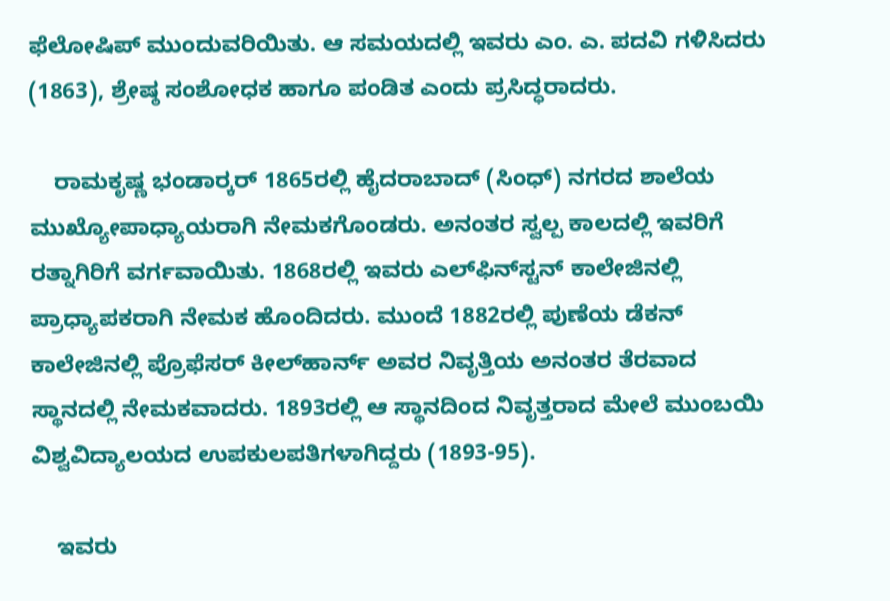ಫೆಲೋಷಿಪ್ ಮುಂದುವರಿಯಿತು. ಆ ಸಮಯದಲ್ಲಿ ಇವರು ಎಂ. ಎ. ಪದವಿ ಗಳಿಸಿದರು (1863), ಶ್ರೇಷ್ಠ ಸಂಶೋಧಕ ಹಾಗೂ ಪಂಡಿತ ಎಂದು ಪ್ರಸಿದ್ಧರಾದರು.

    ರಾಮಕೃಷ್ಣ ಭಂಡಾರ್‍ಕರ್ 1865ರಲ್ಲಿ ಹೈದರಾಬಾದ್ (ಸಿಂಧ್) ನಗರದ ಶಾಲೆಯ ಮುಖ್ಯೋಪಾಧ್ಯಾಯರಾಗಿ ನೇಮಕಗೊಂಡರು. ಅನಂತರ ಸ್ವಲ್ಪ ಕಾಲದಲ್ಲಿ ಇವರಿಗೆ ರತ್ನಾಗಿರಿಗೆ ವರ್ಗವಾಯಿತು. 1868ರಲ್ಲಿ ಇವರು ಎಲ್‍ಫಿನ್‍ಸ್ಟನ್ ಕಾಲೇಜಿನಲ್ಲಿ ಪ್ರಾಧ್ಯಾಪಕರಾಗಿ ನೇಮಕ ಹೊಂದಿದರು. ಮುಂದೆ 1882ರಲ್ಲಿ ಪುಣೆಯ ಡೆಕನ್ ಕಾಲೇಜಿನಲ್ಲಿ ಪ್ರೊಫೆಸರ್ ಕೀಲ್‍ಹಾರ್ನ್ ಅವರ ನಿವೃತ್ತಿಯ ಅನಂತರ ತೆರವಾದ ಸ್ಥಾನದಲ್ಲಿ ನೇಮಕವಾದರು. 1893ರಲ್ಲಿ ಆ ಸ್ಥಾನದಿಂದ ನಿವೃತ್ತರಾದ ಮೇಲೆ ಮುಂಬಯಿ ವಿಶ್ವವಿದ್ಯಾಲಯದ ಉಪಕುಲಪತಿಗಳಾಗಿದ್ದರು (1893-95).

    ಇವರು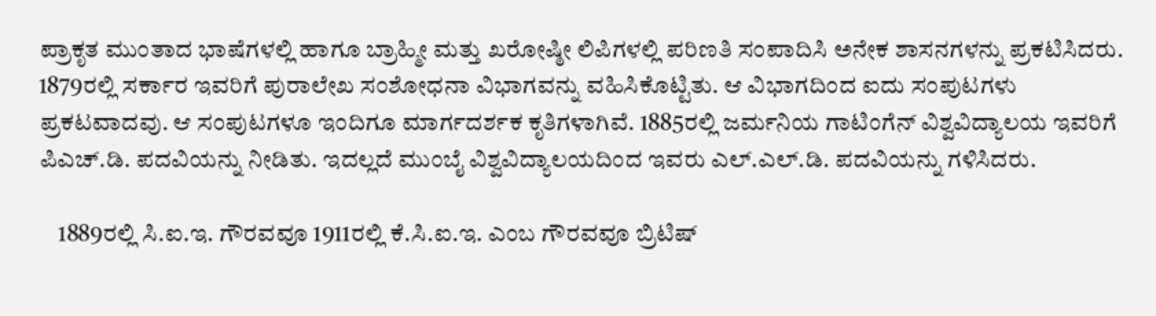ಪ್ರಾಕೃತ ಮುಂತಾದ ಭಾಷೆಗಳಲ್ಲಿ ಹಾಗೂ ಬ್ರಾಹ್ಮೀ ಮತ್ತು ಖರೋಷ್ಠೀ ಲಿಪಿಗಳಲ್ಲಿ ಪರಿಣತಿ ಸಂಪಾದಿಸಿ ಅನೇಕ ಶಾಸನಗಳನ್ನು ಪ್ರಕಟಿಸಿದರು. 1879ರಲ್ಲಿ ಸರ್ಕಾರ ಇವರಿಗೆ ಪುರಾಲೇಖ ಸಂಶೋಧನಾ ವಿಭಾಗವನ್ನು ವಹಿಸಿಕೊಟ್ಟಿತು. ಆ ವಿಭಾಗದಿಂದ ಐದು ಸಂಪುಟಗಳು ಪ್ರಕಟವಾದವು. ಆ ಸಂಪುಟಗಳೂ ಇಂದಿಗೂ ಮಾರ್ಗದರ್ಶಕ ಕೃತಿಗಳಾಗಿವೆ. 1885ರಲ್ಲಿ ಜರ್ಮನಿಯ ಗಾಟಿಂಗೆನ್ ವಿಶ್ವವಿದ್ಯಾಲಯ ಇವರಿಗೆ ಪಿಎಚ್.ಡಿ. ಪದವಿಯನ್ನು ನೀಡಿತು. ಇದಲ್ಲದೆ ಮುಂಬೈ ವಿಶ್ವವಿದ್ಯಾಲಯದಿಂದ ಇವರು ಎಲ್.ಎಲ್.ಡಿ. ಪದವಿಯನ್ನು ಗಳಿಸಿದರು.

    1889ರಲ್ಲಿ ಸಿ.ಐ.ಇ. ಗೌರವವೂ 1911ರಲ್ಲಿ ಕೆ.ಸಿ.ಐ.ಇ. ಎಂಬ ಗೌರವವೂ ಬ್ರಿಟಿಷ್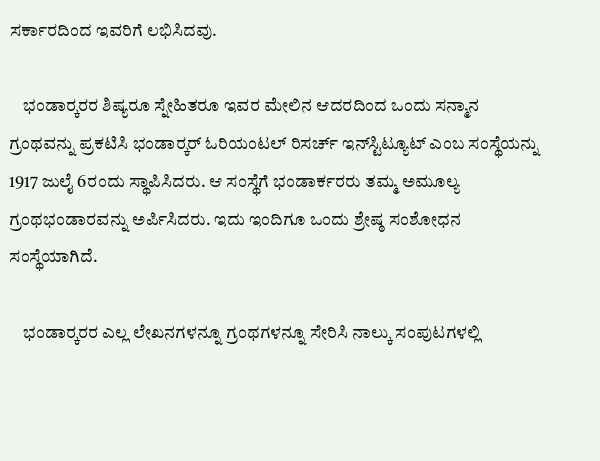ಸರ್ಕಾರದಿಂದ ಇವರಿಗೆ ಲಭಿಸಿದವು.

    ಭಂಡಾರ್‍ಕರರ ಶಿಷ್ಯರೂ ಸ್ನೇಹಿತರೂ ಇವರ ಮೇಲಿನ ಆದರದಿಂದ ಒಂದು ಸನ್ಮಾನ ಗ್ರಂಥವನ್ನು ಪ್ರಕಟಿಸಿ ಭಂಡಾರ್‍ಕರ್ ಓರಿಯಂಟಲ್ ರಿಸರ್ಚ್ ಇನ್‍ಸ್ಟಿಟ್ಯೂಟ್ ಎಂಬ ಸಂಸ್ಥೆಯನ್ನು 1917 ಜುಲೈ 6ರಂದು ಸ್ಥಾಪಿಸಿದರು. ಆ ಸಂಸ್ಥೆಗೆ ಭಂಡಾರ್ಕರರು ತಮ್ಮ ಅಮೂಲ್ಯ ಗ್ರಂಥಭಂಡಾರವನ್ನು ಅರ್ಪಿಸಿದರು. ಇದು ಇಂದಿಗೂ ಒಂದು ಶ್ರೇಷ್ಠ ಸಂಶೋಧನ ಸಂಸ್ಥೆಯಾಗಿದೆ.

    ಭಂಡಾರ್‍ಕರರ ಎಲ್ಲ ಲೇಖನಗಳನ್ನೂ ಗ್ರಂಥಗಳನ್ನೂ ಸೇರಿಸಿ ನಾಲ್ಕು ಸಂಪುಟಗಳಲ್ಲಿ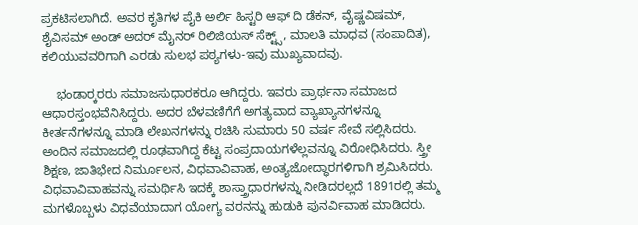ಪ್ರಕಟಿಸಲಾಗಿದೆ. ಅವರ ಕೃತಿಗಳ ಪೈಕಿ ಅರ್ಲಿ ಹಿಸ್ಟರಿ ಆಫ್ ದಿ ಡೆಕನ್, ವೈಷ್ಣವಿಷಮ್, ಶೈವಿಸಮ್ ಅಂಡ್ ಅದರ್ ಮೈನರ್ ರಿಲಿಜಿಯಸ್ ಸೆಕ್ಟ್ಸ್, ಮಾಲತಿ ಮಾಧವ (ಸಂಪಾದಿತ), ಕಲಿಯುವವರಿಗಾಗಿ ಎರಡು ಸುಲಭ ಪಠ್ಯಗಳು-ಇವು ಮುಖ್ಯವಾದವು.

    ಭಂಡಾರ್‍ಕರರು ಸಮಾಜಸುಧಾರಕರೂ ಆಗಿದ್ದರು. ಇವರು ಪ್ರಾರ್ಥನಾ ಸಮಾಜದ ಆಧಾರಸ್ತಂಭವೆನಿಸಿದ್ದರು. ಅದರ ಬೆಳವಣಿಗೆಗೆ ಅಗತ್ಯವಾದ ವ್ಯಾಖ್ಯಾನಗಳನ್ನೂ ಕೀರ್ತನೆಗಳನ್ನೂ ಮಾಡಿ ಲೇಖನಗಳನ್ನು ರಚಿಸಿ ಸುಮಾರು 50 ವರ್ಷ ಸೇವೆ ಸಲ್ಲಿಸಿದರು. ಅಂದಿನ ಸಮಾಜದಲ್ಲಿ ರೂಢವಾಗಿದ್ದ ಕೆಟ್ಟ ಸಂಪ್ರದಾಯಗಳೆಲ್ಲವನ್ನೂ ವಿರೋಧಿಸಿದರು. ಸ್ತ್ರೀ ಶಿಕ್ಷಣ, ಜಾತಿಭೇದ ನಿರ್ಮೂಲನ, ವಿಧವಾವಿವಾಹ, ಅಂತ್ಯಜೋದ್ಧಾರಗಳಿಗಾಗಿ ಶ್ರಮಿಸಿದರು. ವಿಧವಾವಿವಾಹವನ್ನು ಸಮರ್ಥಿಸಿ ಇದಕ್ಕೆ ಶಾಸ್ತ್ರಾಧಾರಗಳನ್ನು ನೀಡಿದರಲ್ಲದೆ 1891ರಲ್ಲಿ ತಮ್ಮ ಮಗಳೊಬ್ಬಳು ವಿಧವೆಯಾದಾಗ ಯೋಗ್ಯ ವರನನ್ನು ಹುಡುಕಿ ಪುನರ್ವಿವಾಹ ಮಾಡಿದರು.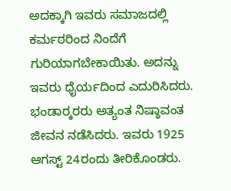ಅದಕ್ಕಾಗಿ ಇವರು ಸಮಾಜದಲ್ಲಿ ಕರ್ಮಠರಿಂದ ನಿಂದೆಗೆ ಗುರಿಯಾಗಬೇಕಾಯಿತು. ಅದನ್ನು ಇವರು ಧೈರ್ಯದಿಂದ ಎದುರಿಸಿದರು. ಭಂಡಾರ್‍ಕರರು ಅತ್ಯಂತ ನಿಷ್ಠಾವಂತ ಜೀವನ ನಡೆಸಿದರು. ಇವರು 1925 ಆಗಸ್ಟ್ 24ರಂದು ತೀರಿಕೊಂಡರು.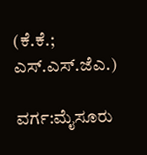(ಕೆ.ಕೆ.; ಎಸ್.ಎಸ್.ಜೆಎ.)

ವರ್ಗ:ಮೈಸೂರು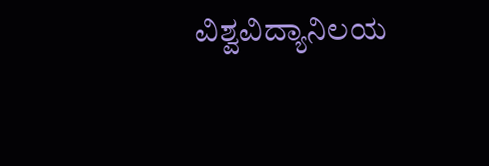ವಿಶ್ವವಿದ್ಯಾನಿಲಯ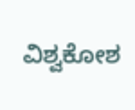ವಿಶ್ವಕೋಶ